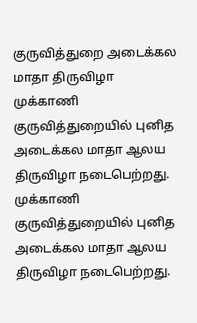குருவித்துறை அடைக்கல மாதா திருவிழா
முக்காணி குருவித்துறையில் புனித அடைக்கல மாதா ஆலய திருவிழா நடைபெற்றது.
முக்காணி குருவித்துறையில் புனித அடைக்கல மாதா ஆலய திருவிழா நடைபெற்றது.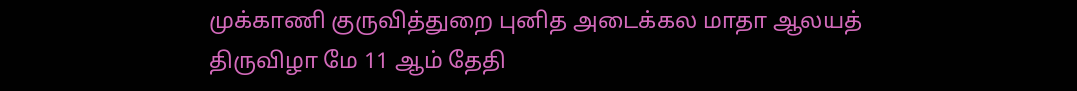முக்காணி குருவித்துறை புனித அடைக்கல மாதா ஆலயத் திருவிழா மே 11 ஆம் தேதி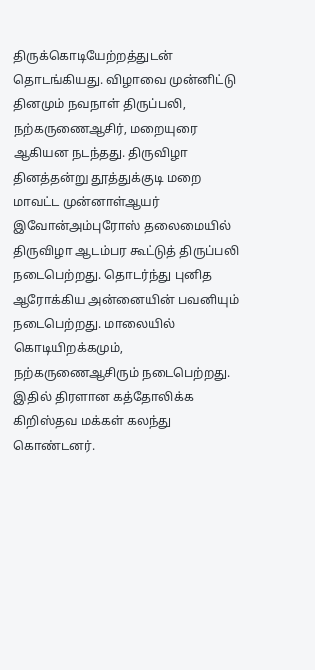திருக்கொடியேற்றத்துடன் தொடங்கியது. விழாவை முன்னிட்டு தினமும் நவநாள் திருப்பலி, நற்கருணைஆசிர், மறையுரை ஆகியன நடந்தது. திருவிழா தினத்தன்று தூத்துக்குடி மறை மாவட்ட முன்னாள்ஆயர் இவோன்அம்புரோஸ் தலைமையில் திருவிழா ஆடம்பர கூட்டுத் திருப்பலி நடைபெற்றது. தொடர்ந்து புனித ஆரோக்கிய அன்னையின் பவனியும் நடைபெற்றது. மாலையில் கொடியிறக்கமும், நற்கருணைஆசிரும் நடைபெற்றது.
இதில் திரளான கத்தோலிக்க கிறிஸ்தவ மக்கள் கலந்து கொண்டனர்.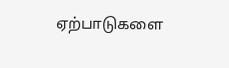ஏற்பாடுகளை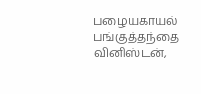பழையகாயல் பங்குத்தந்தை வினிஸ்டன்,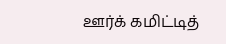ஊர்க் கமிட்டித்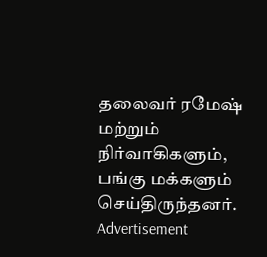தலைவர் ரமேஷ் மற்றும் நிர்வாகிகளும், பங்கு மக்களும் செய்திருந்தனர்.
Advertisement